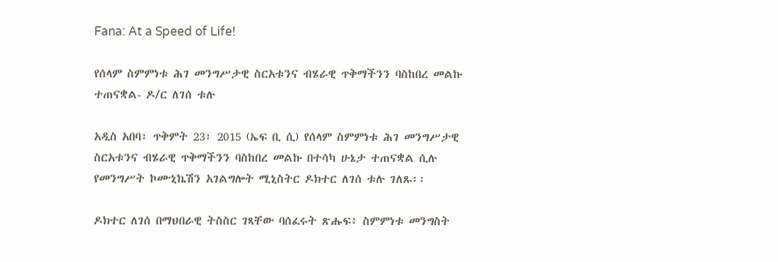Fana: At a Speed of Life!

የሰላም ስምምነቱ ሕገ መንግሥታዊ ስርአቱንና ብሄራዊ ጥቅማችንን ባስከበረ መልኩ ተጠናቋል- ዶ/ር ለገሰ ቱሉ

አዲስ አበባ፣ ጥቅምት 23፣ 2015 (ኤፍ ቢ ሲ) የሰላም ስምምነቱ ሕገ መንግሥታዊ ስርአቱንና ብሄራዊ ጥቅማችንን ባስከበረ መልኩ በተሳካ ሁኔታ ተጠናቋል ሲሉ የመንግሥት ኮሙኒኬሽን አገልግሎት ሚኒስትር ዶክተር ለገሰ ቱሉ ገለጹ፡፡

ዶክተር ለገሰ በማህበራዊ ትስስር ገጻቸው ባሰፈሩት ጽሑፍ፥ ስምምነቱ መንግስት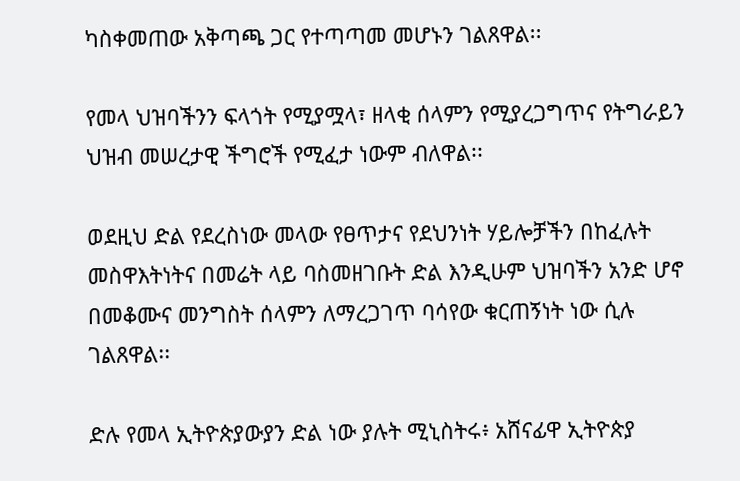ካስቀመጠው አቅጣጫ ጋር የተጣጣመ መሆኑን ገልጸዋል፡፡

የመላ ህዝባችንን ፍላጎት የሚያሟላ፣ ዘላቂ ሰላምን የሚያረጋግጥና የትግራይን ህዝብ መሠረታዊ ችግሮች የሚፈታ ነውም ብለዋል፡፡

ወደዚህ ድል የደረስነው መላው የፀጥታና የደህንነት ሃይሎቻችን በከፈሉት መስዋእትነትና በመሬት ላይ ባስመዘገቡት ድል እንዲሁም ህዝባችን አንድ ሆኖ በመቆሙና መንግስት ሰላምን ለማረጋገጥ ባሳየው ቁርጠኝነት ነው ሲሉ ገልጸዋል፡፡

ድሉ የመላ ኢትዮጵያውያን ድል ነው ያሉት ሚኒስትሩ፥ አሸናፊዋ ኢትዮጵያ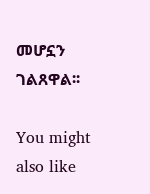መሆኗን ገልጸዋል፡፡

You might also like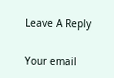Leave A Reply

Your email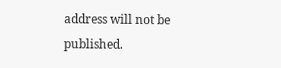address will not be published.